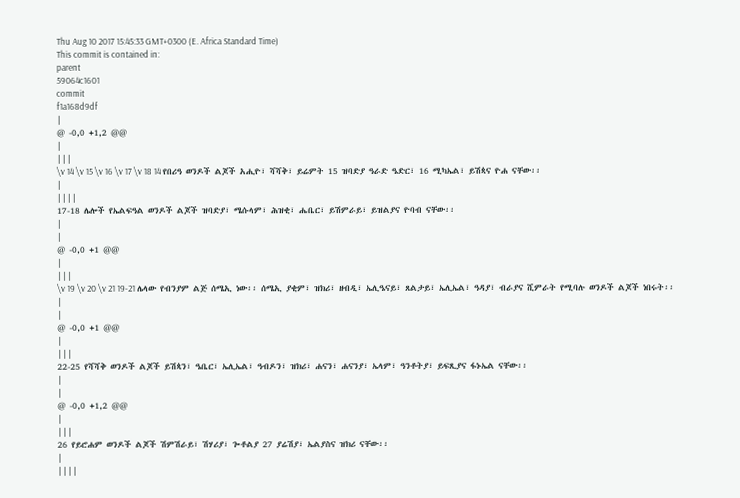Thu Aug 10 2017 15:45:33 GMT+0300 (E. Africa Standard Time)
This commit is contained in:
parent
59064c1601
commit
f1a168d9df
|
@ -0,0 +1,2 @@
|
|||
\v 14 \v 15 \v 16 \v 17 \v 18 14 የበሪዓ ወንዶች ልጆች አሒዮ፣ ሻሻቅ፣ ይሬምት 15 ዝባድያ ዓራድ ዔድር፣ 16 ሚካኤል፣ ይሽጳና ዮሐ ናቸው፡፡
|
||||
17-18 ሌሎች የኤልፍዓል ወንዶች ልጆች ዝባድያ፣ ሜሱላም፣ ሕዝቂ፣ ሔቤር፣ ይሽምራይ፣ ይዝልያና ዮባብ ናቸው፡፡
|
|
@ -0,0 +1 @@
|
|||
\v 19 \v 20 \v 21 19-21 ሌላው የብንያም ልጅ ሰሜኢ ነው፡፡ ሰሜኢ ያቂም፣ ዝክሪ፣ ዘብዲ፣ ኤሊዔናይ፣ ጸልታይ፣ ኤሊኤል፣ ዓዳያ፣ ብራያና ሺምራት የሚባሉ ወንዶች ልጆች ነበሩት፡፡
|
|
@ -0,0 +1 @@
|
|||
22-25 የሻሻቅ ወንዶች ልጆች ይሽጳን፣ ዔቤር፣ ኤሊኤል፣ ዓብዶን፣ ዝክሪ፣ ሐናን፣ ሐናንያ፣ ኤላም፣ ዓንቶትያ፣ ይፍጺያና ፋኑኤል ናቸው፡፡
|
|
@ -0,0 +1,2 @@
|
|||
26 የይሮሐም ወንዶች ልጆች ሽምሽራይ፣ ሽሃሪያ፣ ጐቶልያ 27 ያሬሽያ፣ ኤልያስና ዝክሪ ናቸው፡፡
|
||||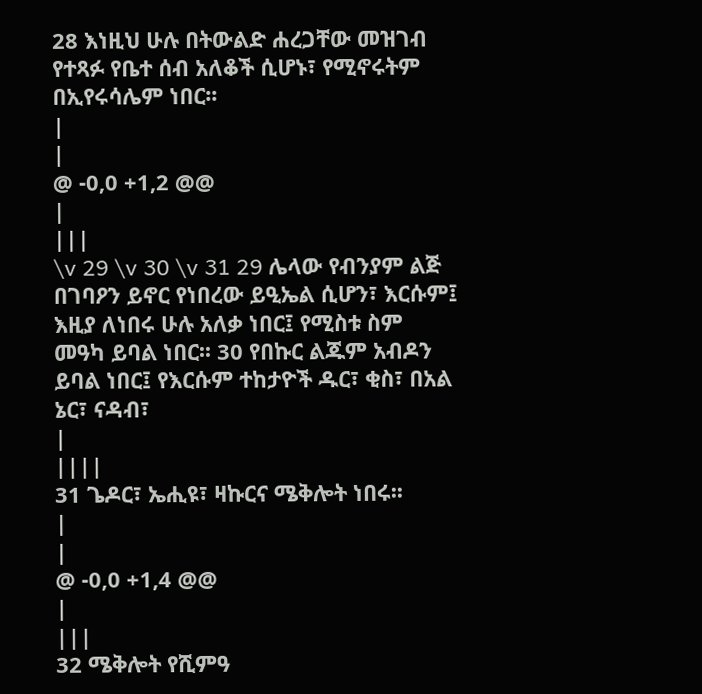28 እነዚህ ሁሉ በትውልድ ሐረጋቸው መዝገብ የተጻፉ የቤተ ሰብ አለቆች ሲሆኑ፣ የሚኖሩትም በኢየሩሳሌም ነበር፡፡
|
|
@ -0,0 +1,2 @@
|
|||
\v 29 \v 30 \v 31 29 ሌላው የብንያም ልጅ በገባዖን ይኖር የነበረው ይዒኤል ሲሆን፣ እርሱም፤ እዚያ ለነበሩ ሁሉ አለቃ ነበር፤ የሚስቱ ስም መዓካ ይባል ነበር፡፡ 30 የበኩር ልጁም አብዶን ይባል ነበር፤ የእርሱም ተከታዮች ዱር፣ ቂስ፣ በአል ኔር፣ ናዳብ፣
|
||||
31 ጌዶር፣ ኤሒዩ፣ ዛኩርና ሜቅሎት ነበሩ፡፡
|
|
@ -0,0 +1,4 @@
|
|||
32 ሜቅሎት የሺምዓ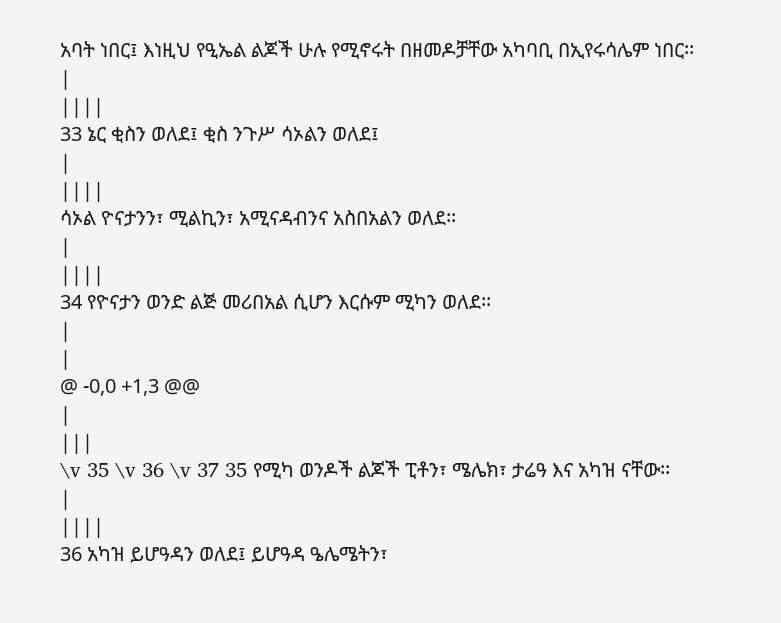አባት ነበር፤ እነዚህ የዒኤል ልጆች ሁሉ የሚኖሩት በዘመዶቻቸው አካባቢ በኢየሩሳሌም ነበር፡፡
|
||||
33 ኔር ቂስን ወለደ፤ ቂስ ንጉሥ ሳኦልን ወለደ፤
|
||||
ሳኦል ዮናታንን፣ ሚልኪን፣ አሚናዳብንና አስበአልን ወለደ፡፡
|
||||
34 የዮናታን ወንድ ልጅ መሪበአል ሲሆን እርሱም ሚካን ወለደ፡፡
|
|
@ -0,0 +1,3 @@
|
|||
\v 35 \v 36 \v 37 35 የሚካ ወንዶች ልጆች ፒቶን፣ ሜሌክ፣ ታሬዓ እና አካዝ ናቸው፡፡
|
||||
36 አካዝ ይሆዓዳን ወለደ፤ ይሆዓዳ ዔሌሜትን፣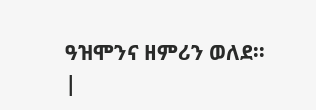ዓዝሞንና ዘምሪን ወለደ፡፡
|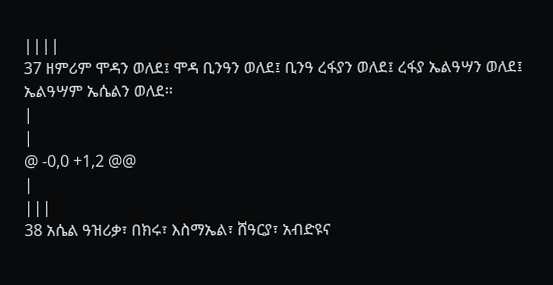||||
37 ዘምሪም ሞዳን ወለደ፤ ሞዳ ቢንዓን ወለደ፤ ቢንዓ ረፋያን ወለደ፤ ረፋያ ኤልዓሣን ወለደ፤ ኤልዓሣም ኤሴልን ወለደ፡፡
|
|
@ -0,0 +1,2 @@
|
|||
38 አሴል ዓዝሪቃ፣ በክሩ፣ እስማኤል፣ ሸዓርያ፣ አብድዩና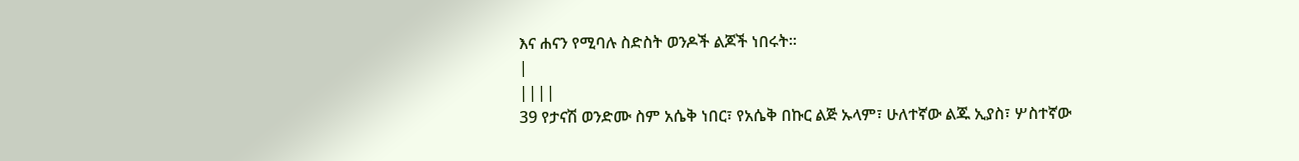እና ሐናን የሚባሉ ስድስት ወንዶች ልጆች ነበሩት፡፡
|
||||
39 የታናሽ ወንድሙ ስም አሴቅ ነበር፣ የአሴቅ በኩር ልጅ ኡላም፣ ሁለተኛው ልጁ ኢያስ፣ ሦስተኛው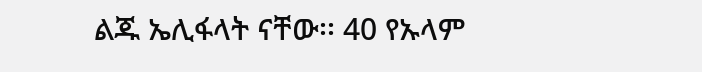ልጁ ኤሊፋላት ናቸው፡፡ 40 የኡላም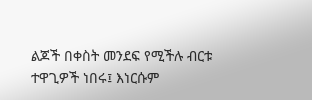ልጆች በቀስት መንደፍ የሚችሉ ብርቱ ተዋጊዎች ነበሩ፤ እነርሱም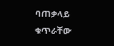ባጠቃላይ ቁጥራቸው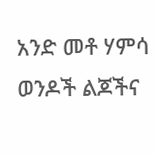አንድ መቶ ሃምሳ ወንዶች ልጆችና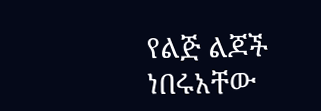የልጅ ልጆች ነበሩአቸው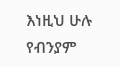እነዚህ ሁሉ የብንያም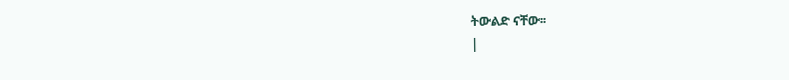ትውልድ ናቸው፡፡
|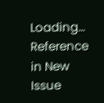Loading…
Reference in New Issue